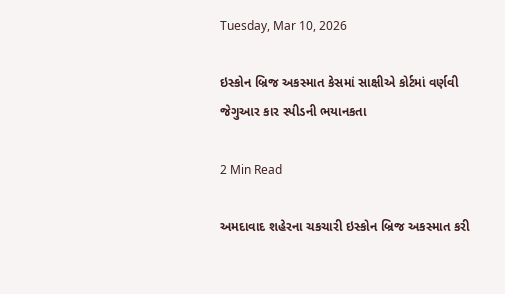Tuesday, Mar 10, 2026

ઇસ્કોન બ્રિજ અકસ્માત કેસમાં સાક્ષીએ કોર્ટમાં વર્ણવી જેગુઆર કાર સ્પીડની ભયાનકતા

2 Min Read

અમદાવાદ શહેરના ચકચારી ઇસ્કોન બ્રિજ અકસ્માત કરી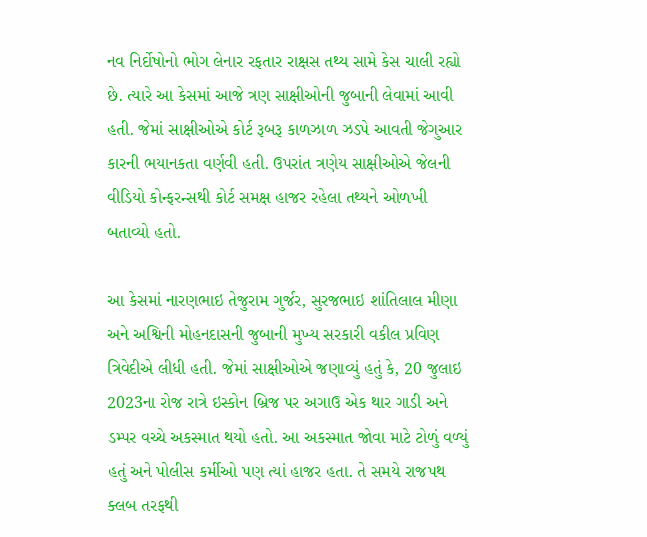નવ નિર્દોષોનો ભોગ લેનાર રફતાર રાક્ષસ તથ્ય સામે કેસ ચાલી રહ્યો છે. ત્યારે આ કેસમાં આજે ત્રણ સાક્ષીઓની જુબાની લેવામાં આવી હતી. જેમાં સાક્ષીઓએ કોર્ટ રૂબરૂ કાળઝાળ ઝડપે આવતી જેગુઆર કારની ભયાનકતા વર્ણવી હતી. ઉપરાંત ત્રણેય સાક્ષીઓએ જેલની વીડિયો કોન્ફરન્સથી કોર્ટ સમક્ષ હાજર રહેલા તથ્યને ઓળખી બતાવ્યો હતો.

આ કેસમાં નારણભાઇ તેજુરામ ગુર્જર, સુરજભાઇ શાંતિલાલ મીણા અને અશ્વિની મોહનદાસની જુબાની મુખ્ય સરકારી વકીલ પ્રવિણ ત્રિવેદીએ લીધી હતી. જેમાં સાક્ષીઓએ જણાવ્યું હતું કે, 20 જુલાઇ 2023ના રોજ રાત્રે ઇસ્કોન બ્રિજ પર અગાઉ એક થાર ગાડી અને ડમ્પર વચ્ચે અકસ્માત થયો હતો. આ અકસ્માત જોવા માટે ટોળું વળ્યું હતું અને પોલીસ કર્મીઓ પણ ત્યાં હાજર હતા. તે સમયે રાજપથ ક્લબ તરફથી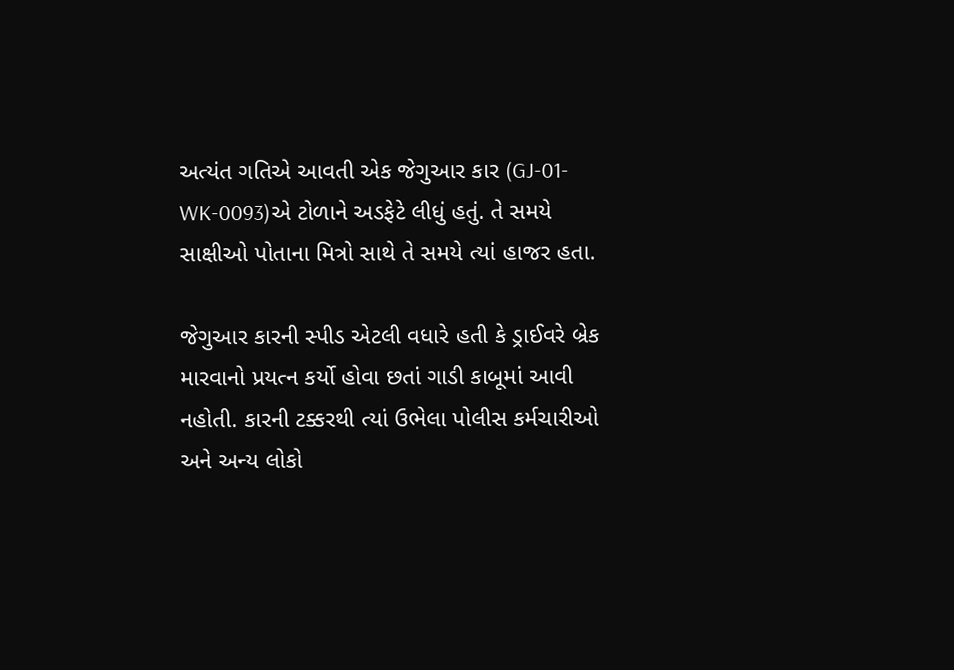અત્યંત ગતિએ આવતી એક જેગુઆર કાર (GJ-01-WK-0093)એ ટોળાને અડફેટે લીધું હતું. તે સમયે સાક્ષીઓ પોતાના મિત્રો સાથે તે સમયે ત્યાં હાજર હતા.

જેગુઆર કારની સ્પીડ એટલી વધારે હતી કે ડ્રાઈવરે બ્રેક મારવાનો પ્રયત્ન કર્યો હોવા છતાં ગાડી કાબૂમાં આવી નહોતી. કારની ટક્કરથી ત્યાં ઉભેલા પોલીસ કર્મચારીઓ અને અન્ય લોકો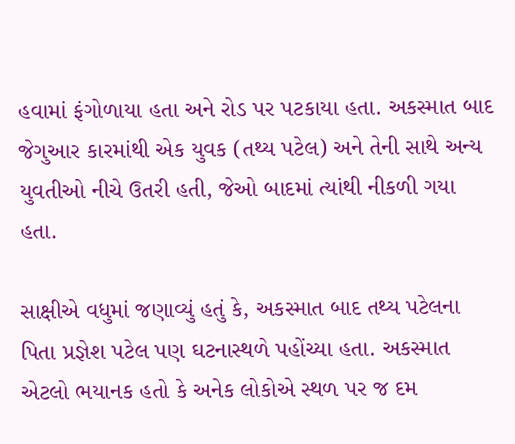હવામાં ફંગોળાયા હતા અને રોડ પર પટકાયા હતા. અકસ્માત બાદ જેગુઆર કારમાંથી એક યુવક (તથ્ય પટેલ) અને તેની સાથે અન્ય યુવતીઓ નીચે ઉતરી હતી, જેઓ બાદમાં ત્યાંથી નીકળી ગયા હતા.

સાક્ષીએ વધુમાં જણાવ્યું હતું કે, અકસ્માત બાદ તથ્ય પટેલના પિતા પ્રજ્ઞેશ પટેલ પણ ઘટનાસ્થળે પહોંચ્યા હતા. અકસ્માત એટલો ભયાનક હતો કે અનેક લોકોએ સ્થળ પર જ દમ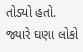તોડ્યો હતો. જ્યારે ઘણા લોકો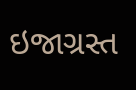ઇજાગ્રસ્ત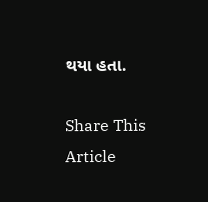થયા હતા.

Share This Article